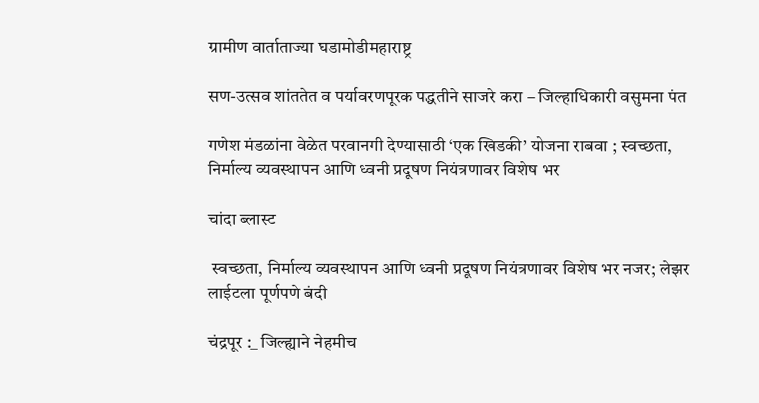ग्रामीण वार्ताताज्या घडामोडीमहाराष्ट्र

सण-उत्सव शांततेत व पर्यावरणपूरक पद्धतीने साजरे करा – जिल्हाधिकारी वसुमना पंत

गणेश मंडळांना वेळेत परवानगी देण्यासाठी ‘एक खिडकी’ योजना राबवा ; स्वच्छता, निर्माल्य व्यवस्थापन आणि ध्वनी प्रदूषण नियंत्रणावर विशेष भर

चांदा ब्लास्ट

 स्वच्छता, निर्माल्य व्यवस्थापन आणि ध्वनी प्रदूषण नियंत्रणावर विशेष भर नजर; लेझर लाईटला पूर्णपणे बंदी

चंद्रपूर :_ जिल्ह्याने नेहमीच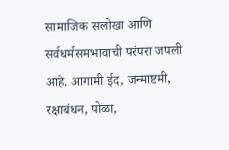सामाजिक सलोखा आणि सर्वधर्मसमभावाची परंपरा जपली आहे. आगामी ईद, जन्माष्टमी, रक्षाबंधन, पोळा,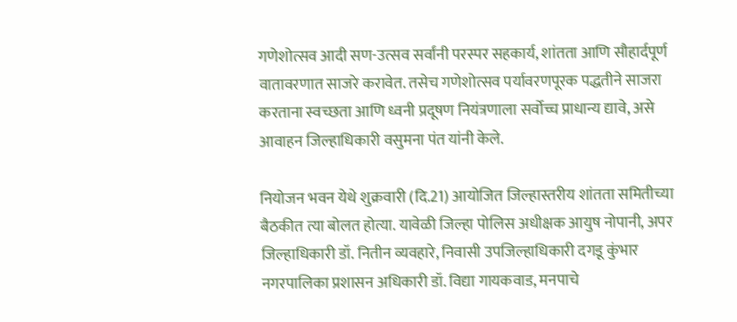गणेशोत्सव आदी सण-उत्सव सर्वांनी परस्पर सहकार्य, शांतता आणि सौहार्दपूर्ण वातावरणात साजरे करावेत. तसेच गणेशोत्सव पर्यावरणपूरक पद्धतीने साजरा करताना स्वच्छता आणि ध्वनी प्रदूषण नियंत्रणाला सर्वोच्च प्राधान्य द्यावे, असे आवाहन जिल्हाधिकारी वसुमना पंत यांनी केले.

नियोजन भवन येथे शुक्रवारी (दि.21) आयोजित जिल्हास्तरीय शांतता समितीच्या बैठकीत त्या बोलत होत्या. यावेळी जिल्हा पोलिस अधीक्षक आयुष नोपानी, अपर जिल्हाधिकारी डॉ. नितीन व्यवहारे, निवासी उपजिल्हाधिकारी दगडू कुंभार नगरपालिका प्रशासन अधिकारी डॉ. विद्या गायकवाड, मनपाचे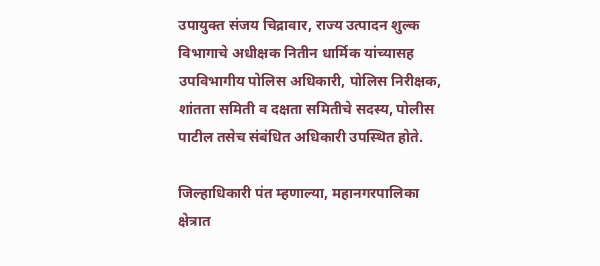उपायुक्त संजय चिद्रावार, राज्य उत्पादन शुल्क विभागाचे अधीक्षक नितीन धार्मिक यांच्यासह उपविभागीय पोलिस अधिकारी, पोलिस निरीक्षक, शांतता समिती व दक्षता समितीचे सदस्य, पोलीस पाटील तसेच संबंधित अधिकारी उपस्थित होते.

जिल्हाधिकारी पंत म्हणाल्या, महानगरपालिका क्षेत्रात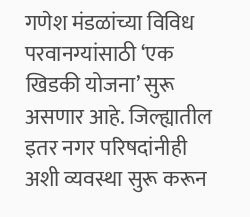गणेश मंडळांच्या विविध परवानग्यांसाठी ‘एक खिडकी योजना’ सुरू असणार आहे. जिल्ह्यातील इतर नगर परिषदांनीही अशी व्यवस्था सुरू करून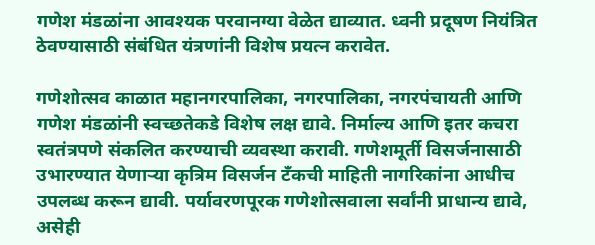गणेश मंडळांना आवश्यक परवानग्या वेळेत द्याव्यात. ध्वनी प्रदूषण नियंत्रित ठेवण्यासाठी संबंधित यंत्रणांनी विशेष प्रयत्न करावेत.

गणेशोत्सव काळात महानगरपालिका, नगरपालिका, नगरपंचायती आणि गणेश मंडळांनी स्वच्छतेकडे विशेष लक्ष द्यावे. निर्माल्य आणि इतर कचरा स्वतंत्रपणे संकलित करण्याची व्यवस्था करावी. गणेशमूर्ती विसर्जनासाठी उभारण्यात येणाऱ्या कृत्रिम विसर्जन टँकची माहिती नागरिकांना आधीच उपलब्ध करून द्यावी. पर्यावरणपूरक गणेशोत्सवाला सर्वांनी प्राधान्य द्यावे, असेही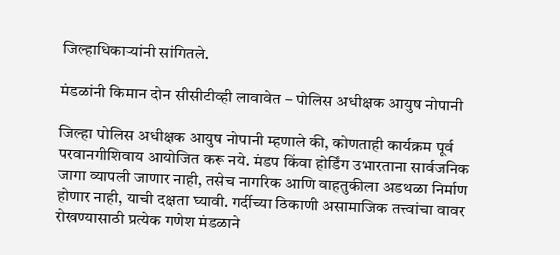जिल्हाधिकाऱ्यांनी सांगितले.

मंडळांनी किमान दोन सीसीटीव्ही लावावेत – पोलिस अधीक्षक आयुष नोपानी

जिल्हा पोलिस अधीक्षक आयुष नोपानी म्हणाले की, कोणताही कार्यक्रम पूर्व परवानगीशिवाय आयोजित करू नये. मंडप किंवा होर्डिंग उभारताना सार्वजनिक जागा व्यापली जाणार नाही, तसेच नागरिक आणि वाहतुकीला अडथळा निर्माण होणार नाही, याची दक्षता घ्यावी. गर्दीच्या ठिकाणी असामाजिक तत्त्वांचा वावर रोखण्यासाठी प्रत्येक गणेश मंडळाने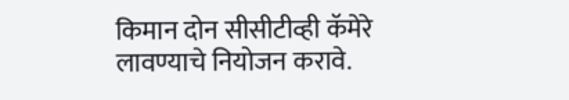किमान दोन सीसीटीव्ही कॅमेरे लावण्याचे नियोजन करावे.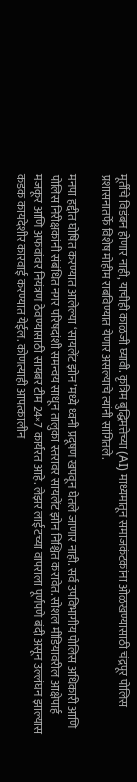मूर्तीचे विडंबन होणार नाही, याचीही काळजी घ्यावी. कृत्रिम बुद्धिमत्तेच्या (AI) माध्यमातून समाजकंटकांना ओळखण्यासाठी चंद्रपूर पोलिस प्रशासनातर्फे विशेष मोहीम राबविण्यात येणार असल्याचे त्यांनी सांगितले.

मनपा हद्दीत घोषित करण्यात आलेल्या ‘सायलेंट झोन’मध्ये ध्वनी प्रदूषण खपवून घेतले जाणार नाही. सर्व उपविभागीय पोलिस अधिकारी आणि पोलिस निरीक्षकांनी संबंधित नगर परिषदांशी समन्वय साधून तालुका स्तरावर सायलेंट झोन निश्चित करावेत. सोशल मीडियावरील आक्षेपार्ह मजकूर आणि अफवांवर नियंत्रण ठेवण्यासाठी सायबर टीम 24×7 कार्यरत आहे. लेझर लाईटच्या वापराला पूर्णपणे बंदी असून उल्लंघन झाल्यास कडक कायदेशीर कारवाई करण्यात येईल. कोणत्याही आपत्कालीन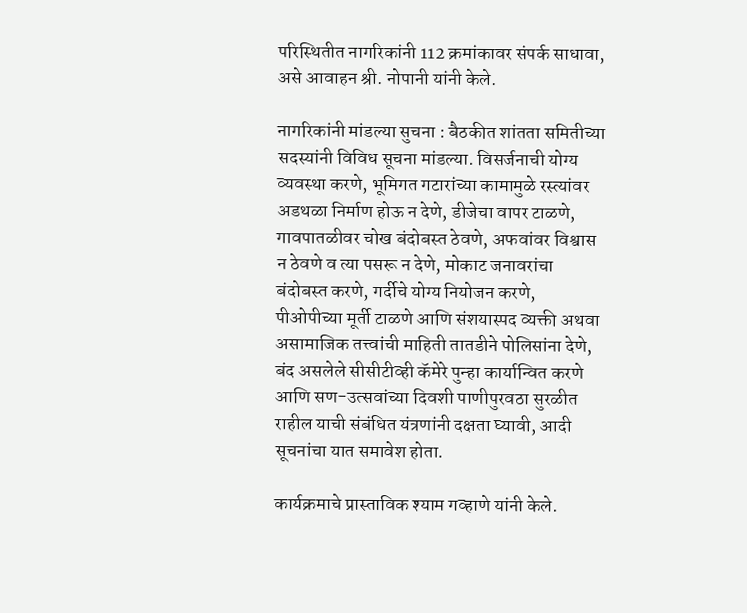परिस्थितीत नागरिकांनी 112 क्रमांकावर संपर्क साधावा, असे आवाहन श्री. नोपानी यांनी केले.

नागरिकांनी मांडल्या सुचना : बैठकीत शांतता समितीच्या सदस्यांनी विविध सूचना मांडल्या. विसर्जनाची योग्य व्यवस्था करणे, भूमिगत गटारांच्या कामामुळे रस्त्यांवर अडथळा निर्माण होऊ न देणे, डीजेचा वापर टाळणे, गावपातळीवर चोख बंदोबस्त ठेवणे, अफवांवर विश्वास न ठेवणे व त्या पसरू न देणे, मोकाट जनावरांचा बंदोबस्त करणे, गर्दीचे योग्य नियोजन करणे, पीओपीच्या मूर्ती टाळणे आणि संशयास्पद व्यक्ती अथवा असामाजिक तत्त्वांची माहिती तातडीने पोलिसांना देणे, बंद असलेले सीसीटीव्ही कॅमेरे पुन्हा कार्यान्वित करणे आणि सण-उत्सवांच्या दिवशी पाणीपुरवठा सुरळीत राहील याची संबंधित यंत्रणांनी दक्षता घ्यावी, आदी सूचनांचा यात समावेश होता.

कार्यक्रमाचे प्रास्ताविक श्याम गव्हाणे यांनी केले.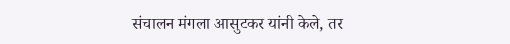संचालन मंगला आसुटकर यांनी केले, तर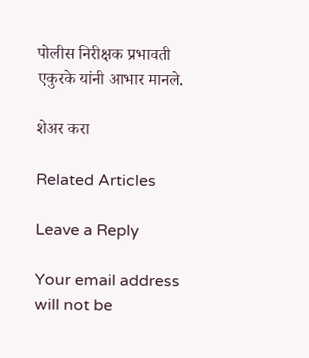पोलीस निरीक्षक प्रभावती एकुरके यांनी आभार मानले.

शेअर करा

Related Articles

Leave a Reply

Your email address will not be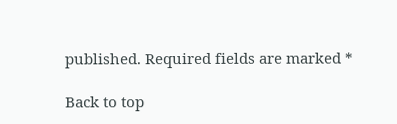published. Required fields are marked *

Back to top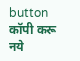button
कॉपी करू नये